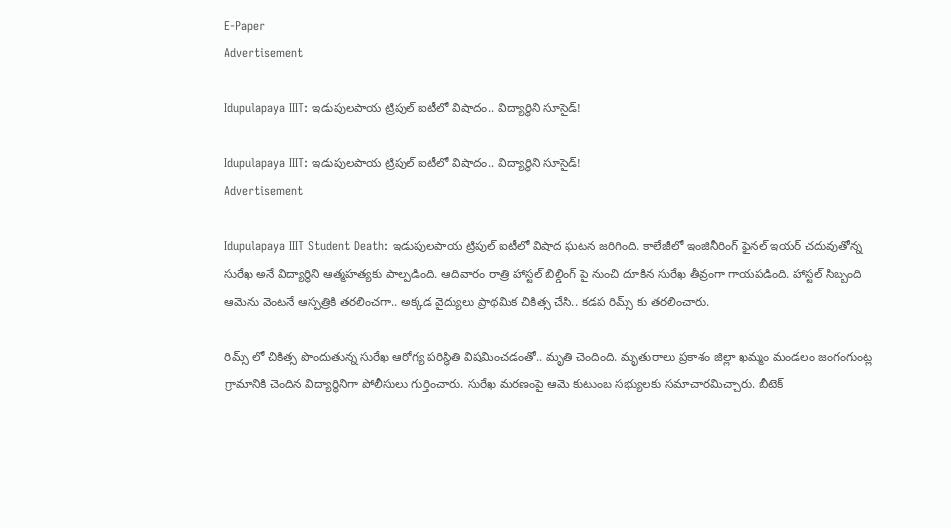E-Paper
Advertisement

Idupulapaya IIIT: ఇడుపులపాయ ట్రిపుల్ ఐటీలో విషాదం.. విద్యార్థిని సూసైడ్!

Idupulapaya IIIT: ఇడుపులపాయ ట్రిపుల్ ఐటీలో విషాదం.. విద్యార్థిని సూసైడ్!
Advertisement

Idupulapaya IIIT Student Death: ఇడుపులపాయ ట్రిపుల్ ఐటీలో విషాద ఘటన జరిగింది. కాలేజీలో ఇంజినీరింగ్ ఫైనల్ ఇయర్ చదువుతోన్న సురేఖ అనే విద్యార్థిని ఆత్మహత్యకు పాల్పడింది. ఆదివారం రాత్రి హాస్టల్ బిల్డింగ్ పై నుంచి దూకిన సురేఖ తీవ్రంగా గాయపడింది. హాస్టల్ సిబ్బంది ఆమెను వెంటనే ఆస్పత్రికి తరలించగా.. అక్కడ వైద్యులు ప్రాథమిక చికిత్స చేసి.. కడప రిమ్స్ కు తరలించారు.

రిమ్స్ లో చికిత్స పొందుతున్న సురేఖ ఆరోగ్య పరిస్థితి విషమించడంతో.. మృతి చెందింది. మృతురాలు ప్రకాశం జిల్లా ఖమ్మం మండలం జంగంగుంట్ల గ్రామానికి చెందిన విద్యార్థినిగా పోలీసులు గుర్తించారు. సురేఖ మరణంపై ఆమె కుటుంబ సభ్యులకు సమాచారమిచ్చారు. బీటెక్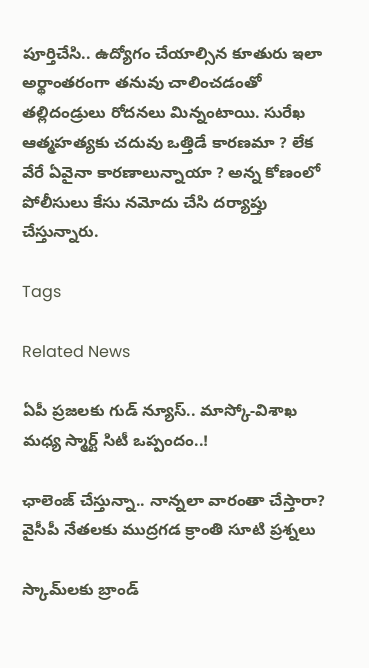పూర్తిచేసి.. ఉద్యోగం చేయాల్సిన కూతురు ఇలా అర్థాంతరంగా తనువు చాలించడంతో తల్లిదండ్రులు రోదనలు మిన్నంటాయి. సురేఖ ఆత్మహత్యకు చదువు ఒత్తిడే కారణమా ? లేక వేరే ఏవైనా కారణాలున్నాయా ? అన్న కోణంలో పోలీసులు కేసు నమోదు చేసి దర్యాప్తు చేస్తున్నారు.

Tags

Related News

ఏపీ ప్రజలకు గుడ్ న్యూస్.. మాస్కో-విశాఖ మధ్య స్మార్ట్ సిటీ ఒప్పందం..!

ఛాలెంజ్ చేస్తున్నా.. నాన్నలా వారంతా చేస్తారా? వైసీపీ నేతలకు ముద్రగడ క్రాంతి సూటి ప్రశ్నలు

స్కామ్‌లకు బ్రాండ్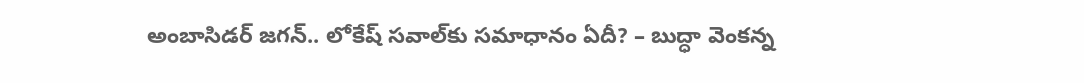అంబాసిడర్ జగన్.. లోకేష్ సవాల్‌కు సమాధానం ఏదీ? – బుద్ధా వెంకన్న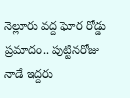నెల్లూరు వద్ద ఘోర రోడ్డు ప్రమాదం.. పుట్టినరోజు నాడే ఇద్దరు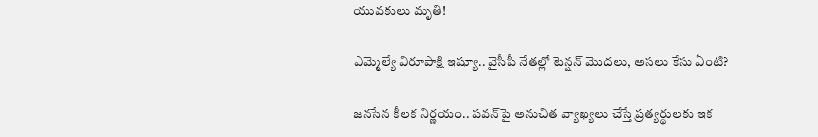యువకులు మృతి!

ఎమ్మెల్యే విరూపాక్షి ఇష్యూ.. వైసీపీ నేతల్లో టెన్షన్ మొదలు, అసలు కేసు ఏంటి?

జనసేన కీలక నిర్ణయం.. పవన్‌పై అనుచిత వ్యాఖ్యలు చేస్తే ప్రత్యర్థులకు ఇక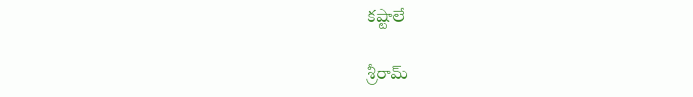కష్టాలే

శ్రీరామ్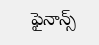ఫైనాన్స్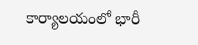కార్యాలయంలో భారీ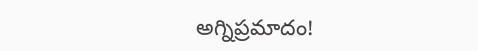అగ్నిప్రమాదం!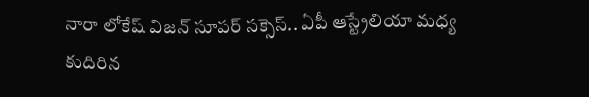నారా లోకేష్ విజన్ సూపర్ సక్సెస్.. ఏపీ ఆస్ట్రేలియా మధ్య కుదిరిన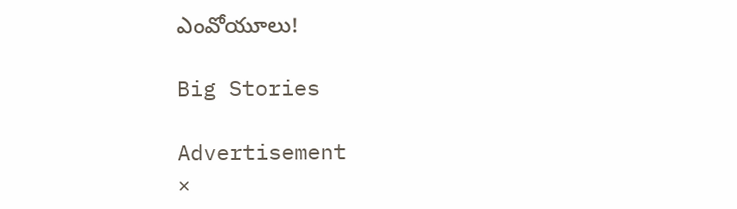ఎంవోయూలు!

Big Stories

Advertisement
×